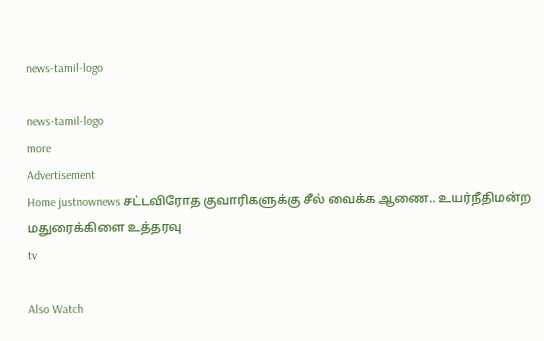news-tamil-logo

news-tamil-logo
more
Advertisement
Home justnownews சட்டவிரோத குவாரிகளுக்கு சீல் வைக்க ஆணை.. உயர்நீதிமன்ற மதுரைக்கிளை உத்தரவு
tv

Also Watch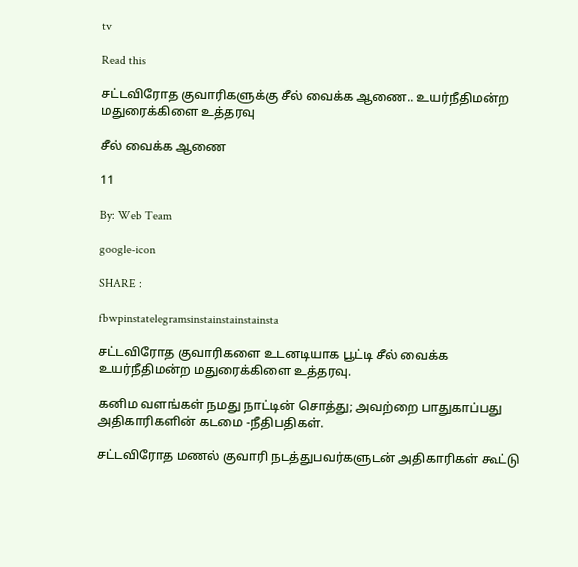tv

Read this

சட்டவிரோத குவாரிகளுக்கு சீல் வைக்க ஆணை.. உயர்நீதிமன்ற மதுரைக்கிளை உத்தரவு

சீல் வைக்க ஆணை

11

By: Web Team

google-icon

SHARE :

fbwpinstatelegramsinstainstainstainsta

சட்டவிரோத குவாரிகளை உடனடியாக பூட்டி சீல் வைக்க உயர்நீதிமன்ற மதுரைக்கிளை உத்தரவு.

கனிம வளங்கள் நமது நாட்டின் சொத்து; அவற்றை பாதுகாப்பது அதிகாரிகளின் கடமை -நீதிபதிகள்.

சட்டவிரோத மணல் குவாரி நடத்துபவர்களுடன் அதிகாரிகள் கூட்டு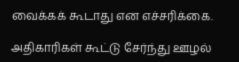வைக்கக் கூடாது என எச்சரிக்கை.

அதிகாரிகள் கூட்டு சேர்ந்து ஊழல்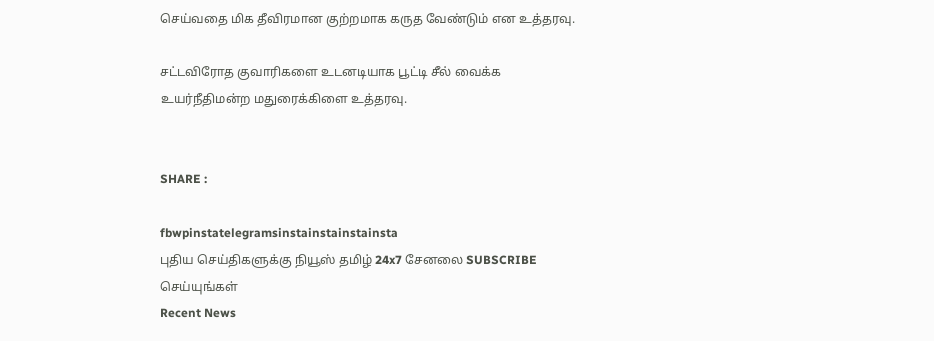செய்வதை மிக தீவிரமான குற்றமாக கருத வேண்டும் என உத்தரவு.

சட்டவிரோத குவாரிகளை உடனடியாக பூட்டி சீல் வைக்க உயர்நீதிமன்ற மதுரைக்கிளை உத்தரவு.


SHARE :

fbwpinstatelegramsinstainstainstainsta
புதிய செய்திகளுக்கு நியூஸ் தமிழ் 24x7 சேனலை SUBSCRIBE செய்யுங்கள்
Recent News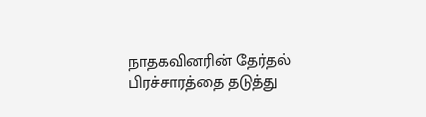நாதகவினரின் தேர்தல் பிரச்சாரத்தை தடுத்து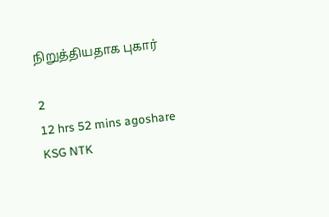நிறுத்தியதாக புகார்

2
12 hrs 52 mins agoshare
KSG NTK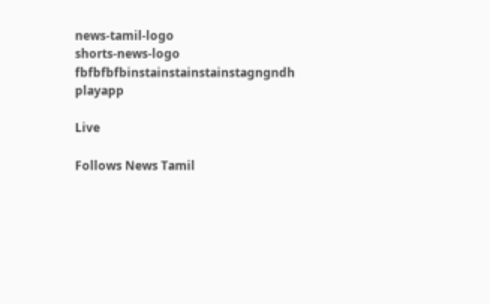news-tamil-logo
shorts-news-logo
fbfbfbfbinstainstainstainstagngndh
playapp

Live

Follows News Tamil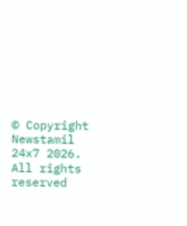© Copyright Newstamil 24x7 2026. All rights reserved